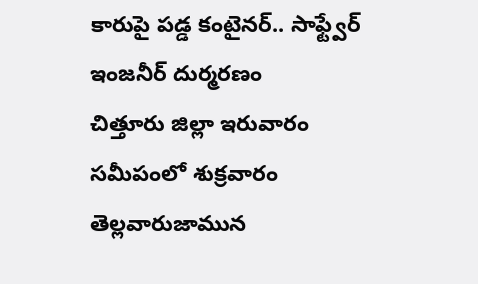కారుపై పడ్డ కంటైనర్.. సాఫ్ట్వేర్ ఇంజనీర్ దుర్మరణం
చిత్తూరు జిల్లా ఇరువారం సమీపంలో శుక్రవారం తెల్లవారుజామున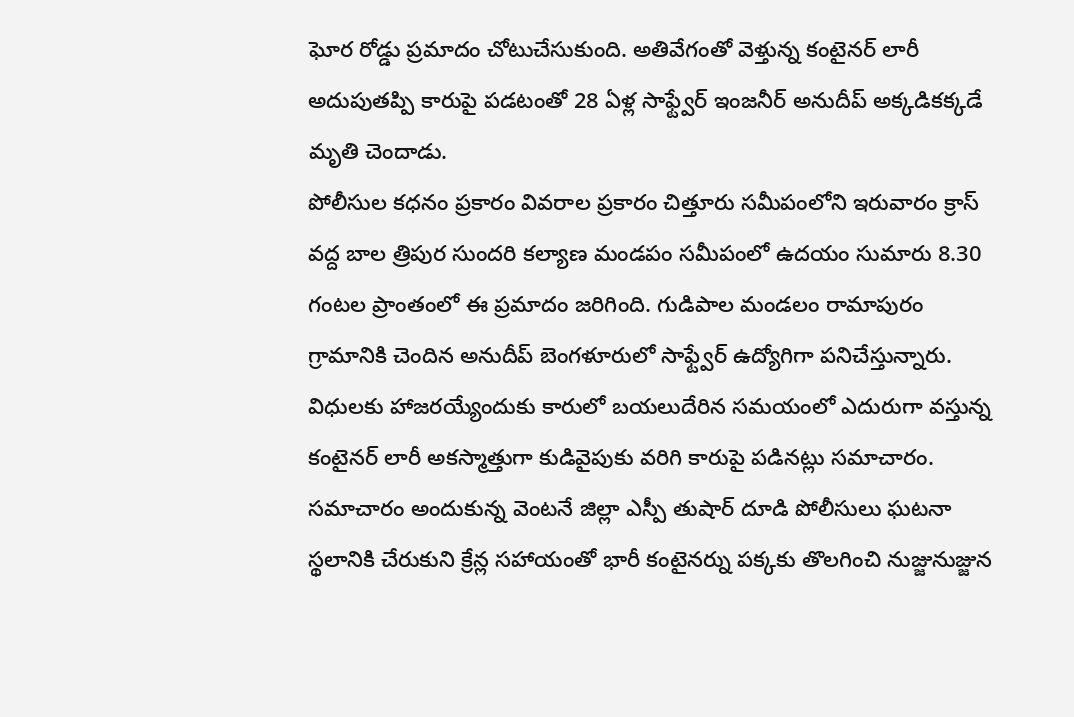ఘోర రోడ్డు ప్రమాదం చోటుచేసుకుంది. అతివేగంతో వెళ్తున్న కంటైనర్ లారీ అదుపుతప్పి కారుపై పడటంతో 28 ఏళ్ల సాఫ్ట్వేర్ ఇంజనీర్ అనుదీప్ అక్కడికక్కడే మృతి చెందాడు.
పోలీసుల కధనం ప్రకారం వివరాల ప్రకారం చిత్తూరు సమీపంలోని ఇరువారం క్రాస్ వద్ద బాల త్రిపుర సుందరి కల్యాణ మండపం సమీపంలో ఉదయం సుమారు 8.30 గంటల ప్రాంతంలో ఈ ప్రమాదం జరిగింది. గుడిపాల మండలం రామాపురం గ్రామానికి చెందిన అనుదీప్ బెంగళూరులో సాఫ్ట్వేర్ ఉద్యోగిగా పనిచేస్తున్నారు. విధులకు హాజరయ్యేందుకు కారులో బయలుదేరిన సమయంలో ఎదురుగా వస్తున్న కంటైనర్ లారీ అకస్మాత్తుగా కుడివైపుకు వరిగి కారుపై పడినట్లు సమాచారం.
సమాచారం అందుకున్న వెంటనే జిల్లా ఎస్పీ తుషార్ దూడి పోలీసులు ఘటనా స్థలానికి చేరుకుని క్రేన్ల సహాయంతో భారీ కంటైనర్ను పక్కకు తొలగించి నుజ్జునుజ్జున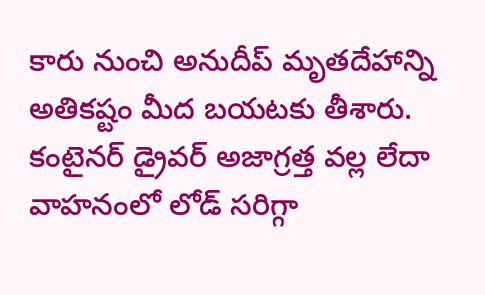కారు నుంచి అనుదీప్ మృతదేహాన్ని అతికష్టం మీద బయటకు తీశారు. కంటైనర్ డ్రైవర్ అజాగ్రత్త వల్ల లేదా వాహనంలో లోడ్ సరిగ్గా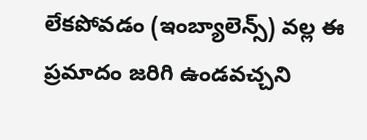లేకపోవడం (ఇంబ్యాలెన్స్) వల్ల ఈ ప్రమాదం జరిగి ఉండవచ్చని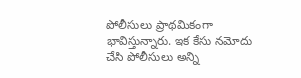పోలీసులు ప్రాథమికంగా భావిస్తున్నారు. ఇక కేసు నమోదు చేసి పోలీసులు అన్ని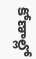కోణాల్లో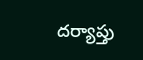దర్యాప్తు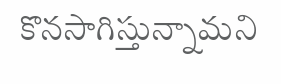కొనసాగిస్తున్నామని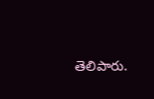తెలిపారు.